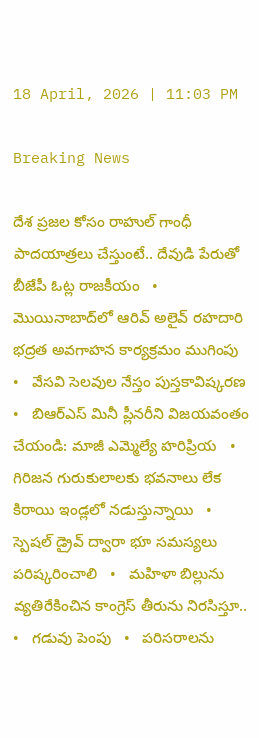18 April, 2026 | 11:03 PM

Breaking News

దేశ ప్రజల కోసం రాహుల్ గాంధీ పాదయాత్రలు చేస్తుంటే.. దేవుడి పేరుతో బీజేపీ ఓట్ల రాజకీయం   •   మొయినాబాద్‌లో ఆరివ్ అలైవ్ రహదారి భద్రత అవగాహన కార్యక్రమం ముగింపు   •   వేసవి సెలవుల నేస్తం పుస్తకావిష్కరణ   •   బిఆర్ఎస్ మినీ ప్లీనరీని విజయవంతం చేయండి: మాజీ ఎమ్మెల్యే హరిప్రియ   •   గిరిజన గురుకులాలకు భవనాలు లేక కిరాయి ఇండ్లలో నడుస్తున్నాయి   •   స్పెషల్ డ్రైవ్ ద్వారా భూ సమస్యలు పరిష్కరించాలి   •   మహిళా బిల్లును వ్యతిరేకించిన కాంగ్రెస్ తీరును నిరసిస్తూ..   •   గడువు పెంపు   •   పరిసరాలను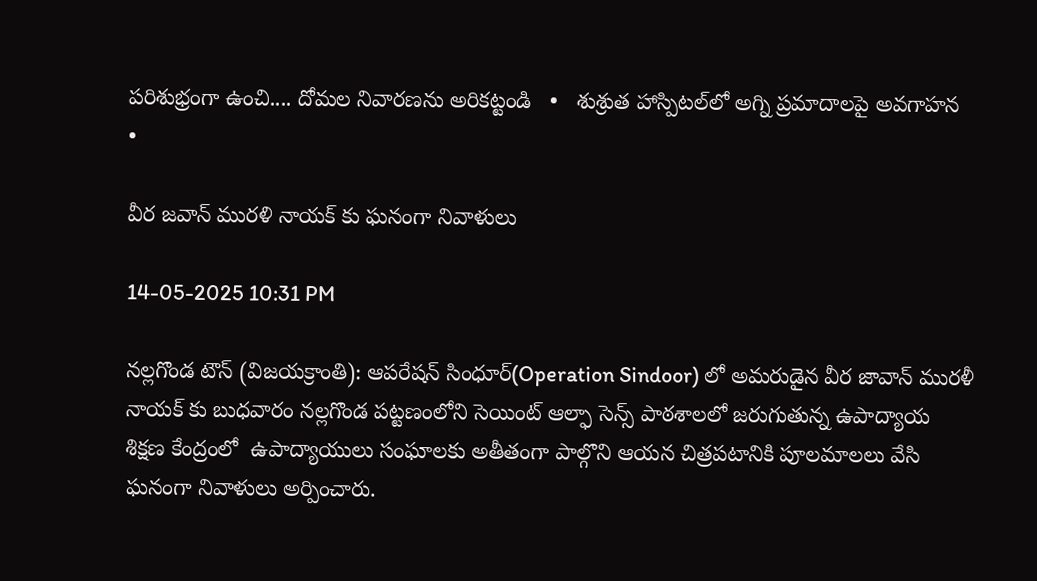పరిశుభ్రంగా ఉంచి.... దోమల నివారణను అరికట్టండి   •   శుశ్రుత హాస్పిటల్‌లో అగ్ని ప్రమాదాలపై అవగాహన   •

వీర జవాన్ మురళి నాయక్ కు ఘనంగా నివాళులు

14-05-2025 10:31 PM

నల్లగొండ టౌన్ (విజయక్రాంతి): ఆపరేషన్ సింధూర్(Operation Sindoor) లో అమరుడైన వీర జావాన్ మురళీ నాయక్ కు బుధవారం నల్లగొండ పట్టణంలోని సెయింట్ ఆల్ఫా సెన్స్ పాఠశాలలో జరుగుతున్న ఉపాద్యాయ  శిక్షణ కేంద్రంలో  ఉపాద్యాయులు సంఘాలకు అతీతంగా పాల్గొని ఆయన చిత్రపటానికి పూలమాలలు వేసి ఘనంగా నివాళులు అర్పించారు.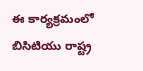ఈ కార్యక్రమంలో బిసిటియు రాష్ట్ర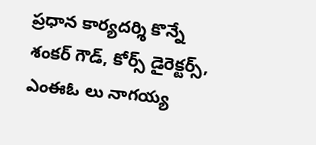ప్రధాన కార్యదర్శి కొన్నే శంకర్ గౌడ్, కోర్స్ డైరెక్టర్స్, ఎంఈఓ లు నాగయ్య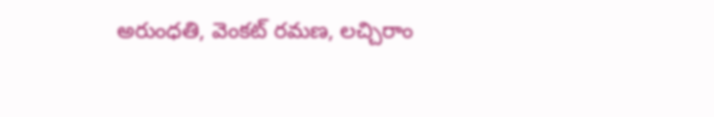అరుంధతి, వెంకట్ రమణ, లచ్చిరాం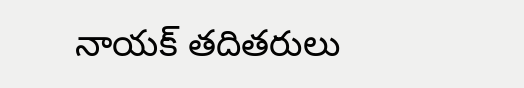నాయక్ తదితరులు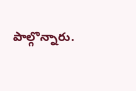పాల్గొన్నారు.